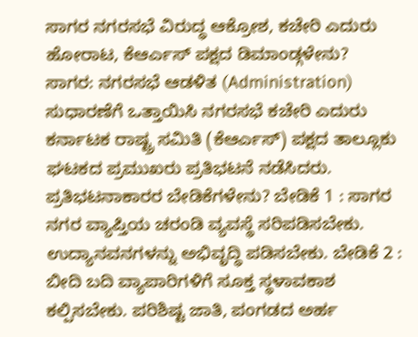ಸಾಗರ ನಗರಸಭೆ ವಿರುದ್ಧ ಆಕ್ರೋಶ, ಕಚೇರಿ ಎದುರು ಹೋರಾಟ, ಕೆಆರ್ಎಸ್ ಪಕ್ಷದ ಡಿಮಾಂಡ್ಗಳೇನು?
ಸಾಗರ: ನಗರಸಭೆ ಆಡಳಿತ (Administration) ಸುಧಾರಣೆಗೆ ಒತ್ತಾಯಿಸಿ ನಗರಸಭೆ ಕಚೇರಿ ಎದುರು ಕರ್ನಾಟಕ ರಾಷ್ಟ್ರ ಸಮಿತಿ (ಕೆಆರ್ಎಸ್) ಪಕ್ಷದ ತಾಲ್ಲೂಕು ಘಟಕದ ಪ್ರಮುಖರು ಪ್ರತಿಭಟನೆ ನಡೆಸಿದರು. ಪ್ರತಿಭಟನಾಕಾರರ ಬೇಡಿಕೆಗಳೇನು? ಬೇಡಿಕೆ 1 : ಸಾಗರ ನಗರ ವ್ಯಾಪ್ತಿಯ ಚರಂಡಿ ವ್ಯವಸ್ಥೆ ಸರಿಪಡಿಸಬೇಕು. ಉದ್ಯಾನವನಗಳನ್ನು ಅಭಿವೃದ್ಧಿ ಪಡಿಸಬೇಕು. ಬೇಡಿಕೆ 2 : ಬೀದಿ ಬದಿ ವ್ಯಾಪಾರಿಗಳಿಗೆ ಸೂಕ್ತ ಸ್ಥಳಾವಕಾಶ ಕಲ್ಪಿಸಬೇಕು. ಪರಿಶಿಷ್ಟ ಜಾತಿ, ಪಂಗಡದ ಅರ್ಹ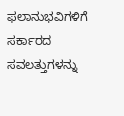ಫಲಾನುಭವಿಗಳಿಗೆ ಸರ್ಕಾರದ ಸವಲತ್ತುಗಳನ್ನು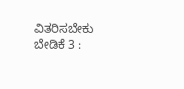ವಿತರಿಸಬೇಕು ಬೇಡಿಕೆ 3 :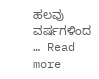ಹಲವು ವರ್ಷಗಳಿಂದ … Read more